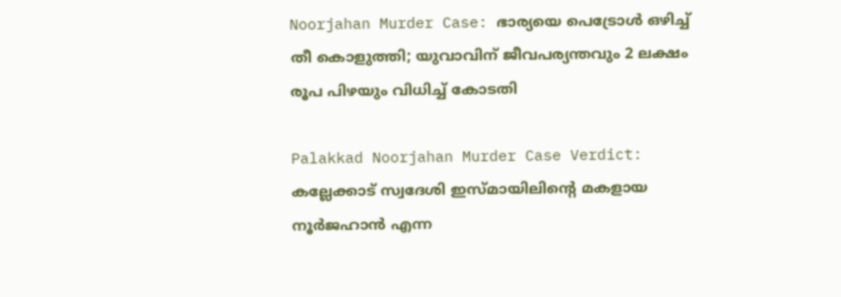Noorjahan Murder Case: ഭാര്യയെ പെട്രോള്‍ ഒഴിച്ച് തീ കൊളുത്തി; യുവാവിന് ജീവപര്യന്തവും 2 ലക്ഷം രൂപ പിഴയും വിധിച്ച് കോടതി

Palakkad Noorjahan Murder Case Verdict: കല്ലേക്കാട് സ്വദേശി ഇസ്മായിലിന്റെ മകളായ നൂര്‍ജഹാന്‍ എന്ന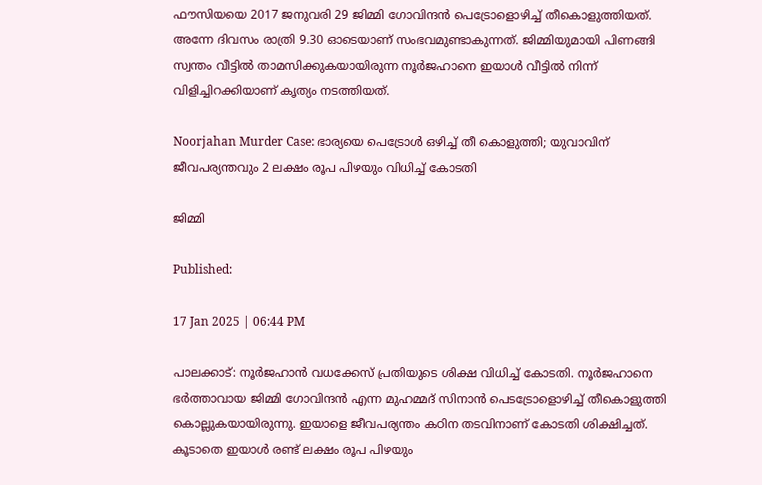ഫൗസിയയെ 2017 ജനുവരി 29 ജിമ്മി ഗോവിന്ദന്‍ പെട്രോളൊഴിച്ച് തീകൊളുത്തിയത്. അന്നേ ദിവസം രാത്രി 9.30 ഓടെയാണ് സംഭവമുണ്ടാകുന്നത്. ജിമ്മിയുമായി പിണങ്ങി സ്വന്തം വീട്ടില്‍ താമസിക്കുകയായിരുന്ന നൂര്‍ജഹാനെ ഇയാള്‍ വീട്ടില്‍ നിന്ന് വിളിച്ചിറക്കിയാണ് കൃത്യം നടത്തിയത്.

Noorjahan Murder Case: ഭാര്യയെ പെട്രോള്‍ ഒഴിച്ച് തീ കൊളുത്തി; യുവാവിന് ജീവപര്യന്തവും 2 ലക്ഷം രൂപ പിഴയും വിധിച്ച് കോടതി

ജിമ്മി

Published:

17 Jan 2025 | 06:44 PM

പാലക്കാട്: നൂര്‍ജഹാന്‍ വധക്കേസ് പ്രതിയുടെ ശിക്ഷ വിധിച്ച് കോടതി. നൂര്‍ജഹാനെ ഭര്‍ത്താവായ ജിമ്മി ഗോവിന്ദന്‍ എന്ന മുഹമ്മദ് സിനാന്‍ പെടട്രോളൊഴിച്ച് തീകൊളുത്തി കൊല്ലുകയായിരുന്നു. ഇയാളെ ജീവപര്യന്തം കഠിന തടവിനാണ് കോടതി ശിക്ഷിച്ചത്. കൂടാതെ ഇയാള്‍ രണ്ട് ലക്ഷം രൂപ പിഴയും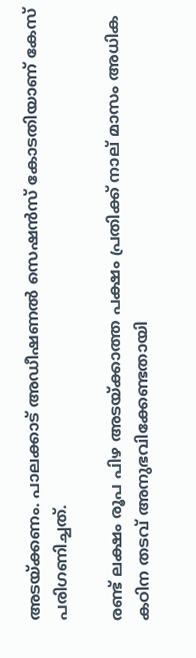അടയ്ക്കണം. പാലക്കാട് അഡീഷണല്‍ സെഷന്‍സ് കോടതിയാണ് കേസ് പരിഗണിച്ചത്.

രണ്ട് ലക്ഷം രൂപ പിഴ അടയ്ക്കാത്ത പക്ഷം പ്രതിക്ക് നാല് മാസം അധിക കഠിന തടവ് അനുഭവിക്കേണ്ടതായി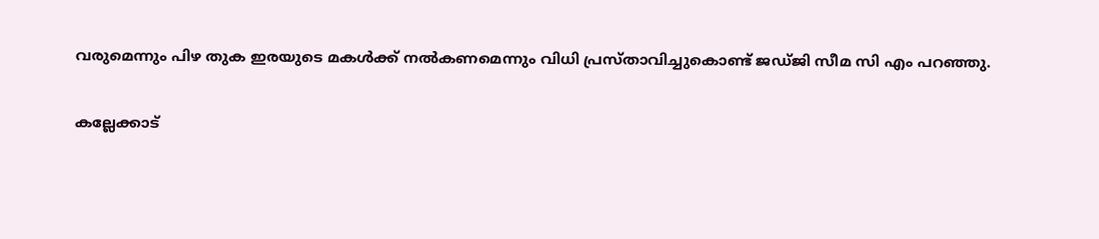വരുമെന്നും പിഴ തുക ഇരയുടെ മകള്‍ക്ക് നല്‍കണമെന്നും വിധി പ്രസ്താവിച്ചുകൊണ്ട് ജഡ്ജി സീമ സി എം പറഞ്ഞു.

കല്ലേക്കാട്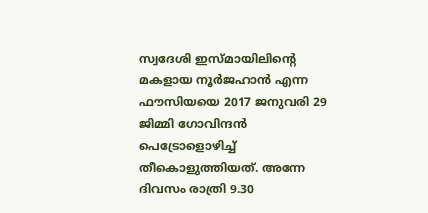സ്വദേശി ഇസ്മായിലിന്റെ മകളായ നൂര്‍ജഹാന്‍ എന്ന ഫൗസിയയെ 2017 ജനുവരി 29 ജിമ്മി ഗോവിന്ദന്‍ പെട്രോളൊഴിച്ച് തീകൊളുത്തിയത്. അന്നേ ദിവസം രാത്രി 9.30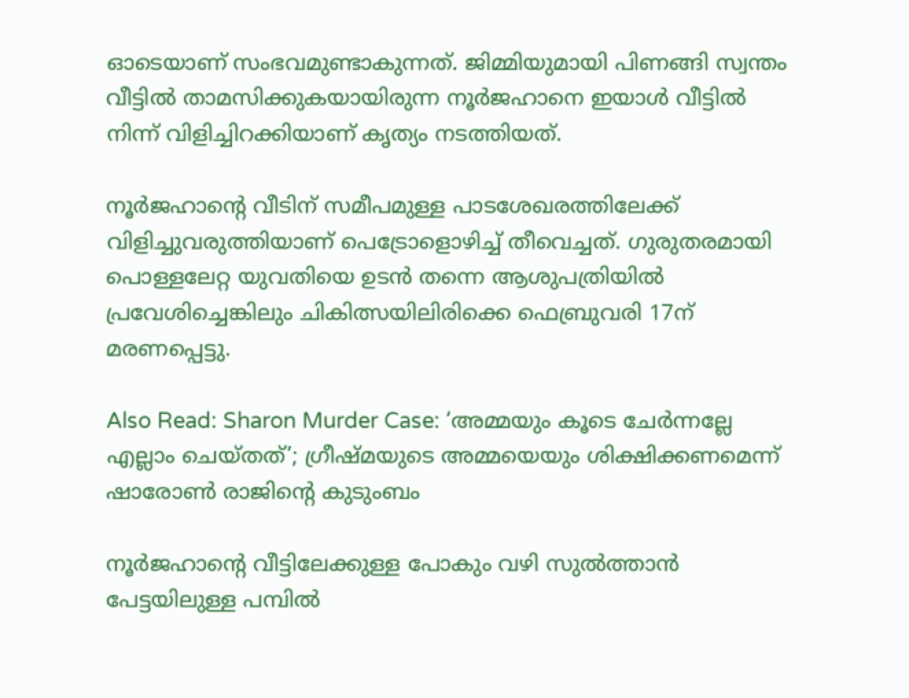ഓടെയാണ് സംഭവമുണ്ടാകുന്നത്. ജിമ്മിയുമായി പിണങ്ങി സ്വന്തം വീട്ടില്‍ താമസിക്കുകയായിരുന്ന നൂര്‍ജഹാനെ ഇയാള്‍ വീട്ടില്‍ നിന്ന് വിളിച്ചിറക്കിയാണ് കൃത്യം നടത്തിയത്.

നൂര്‍ജഹാന്റെ വീടിന് സമീപമുള്ള പാടശേഖരത്തിലേക്ക് വിളിച്ചുവരുത്തിയാണ് പെട്രോളൊഴിച്ച് തീവെച്ചത്. ഗുരുതരമായി പൊള്ളലേറ്റ യുവതിയെ ഉടന്‍ തന്നെ ആശുപത്രിയില്‍ പ്രവേശിച്ചെങ്കിലും ചികിത്സയിലിരിക്കെ ഫെബ്രുവരി 17ന് മരണപ്പെട്ടു.

Also Read: Sharon Murder Case: ‘അമ്മയും കൂടെ ചേർന്നല്ലേ എല്ലാം ചെയ്തത്’; ഗ്രീഷ്മയുടെ അമ്മയെയും ശിക്ഷിക്കണമെന്ന് ഷാരോൺ രാജിൻ്റെ കുടുംബം

നൂര്‍ജഹാന്റെ വീട്ടിലേക്കുള്ള പോകും വഴി സുല്‍ത്താന്‍ പേട്ടയിലുള്ള പമ്പില്‍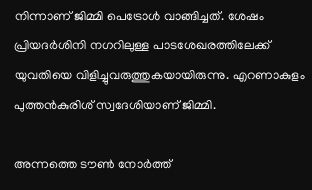നിന്നാണ് ജിമ്മി പെട്രോള്‍ വാങ്ങിച്ചത്. ശേഷം പ്രിയദര്‍ശിനി നഗറിലുള്ള പാടശേഖരത്തിലേക്ക് യുവതിയെ വിളിച്ചുവരുത്തുകയായിരുന്നു. എറണാകുളം പുത്തന്‍കുരിശ് സ്വദേശിയാണ് ജിമ്മി.

അന്നത്തെ ടൗണ്‍ നോര്‍ത്ത്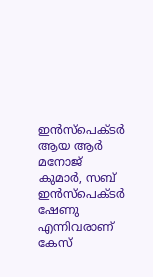ഇന്‍സ്‌പെക്ടര്‍ ആയ ആര്‍ മനോജ് കുമാര്‍, സബ് ഇന്‍സ്‌പെക്ടര്‍ ഷേണു എന്നിവരാണ് കേസ്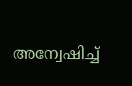അന്വേഷിച്ച്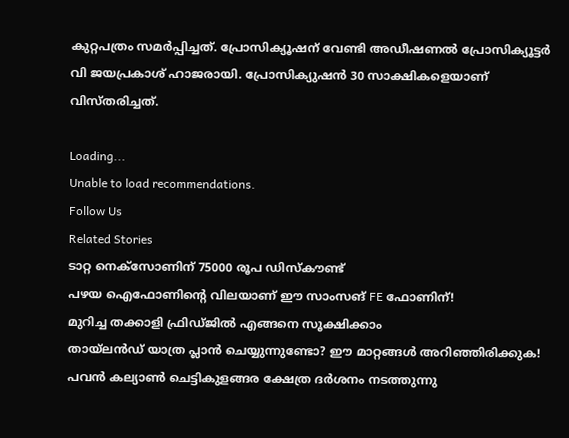കുറ്റപത്രം സമര്‍പ്പിച്ചത്. പ്രോസിക്യൂഷന് വേണ്ടി അഡീഷണല്‍ പ്രോസിക്യൂട്ടര്‍ വി ജയപ്രകാശ് ഹാജരായി. പ്രോസിക്യുഷന്‍ 30 സാക്ഷികളെയാണ് വിസ്തരിച്ചത്.

Loading...
Unable to load recommendations.
Follow Us
Related Stories
ടാറ്റ നെക്സോണിന് 75000 രൂപ ഡിസ്കൗണ്ട്
പഴയ ഐഫോണിന്റെ വിലയാണ് ഈ സാംസങ് FE ഫോണിന്!
മുറിച്ച തക്കാളി ഫ്രിഡ്ജിൽ എങ്ങനെ സൂക്ഷിക്കാം
തായ്‌ലൻഡ് യാത്ര പ്ലാൻ ചെയ്യുന്നുണ്ടോ? ഈ മാറ്റങ്ങൾ അറിഞ്ഞിരിക്കുക!
പവൻ കല്യാൺ ചെട്ടികുളങ്ങര ക്ഷേത്ര ദർശനം നടത്തുന്നു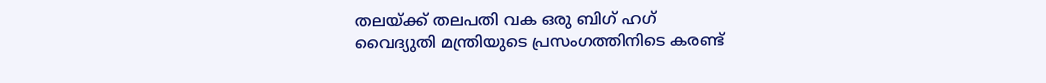തലയ്ക്ക് തലപതി വക ഒരു ബിഗ് ഹഗ്
വൈദ്യുതി മന്ത്രിയുടെ പ്രസംഗത്തിനിടെ കരണ്ട്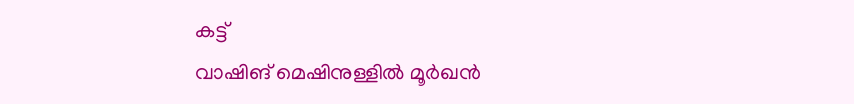കട്ട്
വാഷിങ് മെഷിനുള്ളിൽ മൂർഖൻ